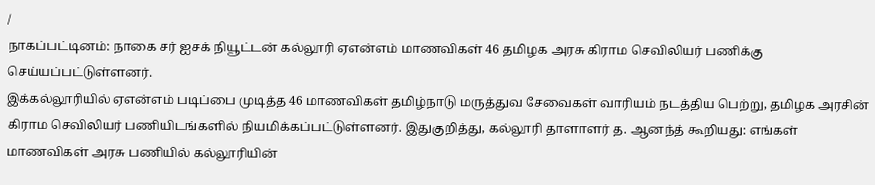/
நாகப்பட்டினம்: நாகை சர் ஐசக் நியூட்டன் கல்லூரி ஏஎன்எம் மாணவிகள் 46 தமிழக அரசு கிராம செவிலியர் பணிக்கு செய்யப்பட்டுள்ளனர்.
இக்கல்லூரியில் ஏஎன்எம் படிப்பை முடித்த 46 மாணவிகள் தமிழ்நாடு மருத்துவ சேவைகள் வாரியம் நடத்திய பெற்று, தமிழக அரசின் கிராம செவிலியர் பணியிடங்களில் நியமிக்கப்பட்டுள்ளனர். இதுகுறித்து, கல்லூரி தாளாளர் த. ஆனந்த் கூறியது: எங்கள் மாணவிகள் அரசு பணியில் கல்லூரியின்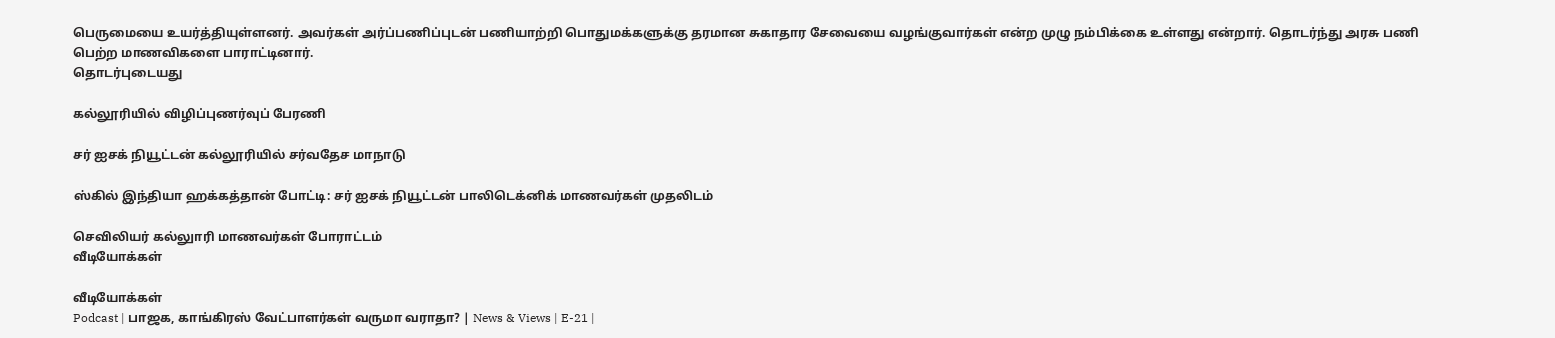பெருமையை உயர்த்தியுள்ளனர். அவர்கள் அர்ப்பணிப்புடன் பணியாற்றி பொதுமக்களுக்கு தரமான சுகாதார சேவையை வழங்குவார்கள் என்ற முழு நம்பிக்கை உள்ளது என்றார். தொடர்ந்து அரசு பணி பெற்ற மாணவிகளை பாராட்டினார்.
தொடர்புடையது

கல்லூரியில் விழிப்புணர்வுப் பேரணி

சர் ஐசக் நியூட்டன் கல்லூரியில் சர்வதேச மாநாடு

ஸ்கில் இந்தியா ஹக்கத்தான் போட்டி: சர் ஐசக் நியூட்டன் பாலிடெக்னிக் மாணவர்கள் முதலிடம்

செவிலியர் கல்லுாரி மாணவர்கள் போராட்டம்
வீடியோக்கள்

வீடியோக்கள்
Podcast | பாஜக, காங்கிரஸ் வேட்பாளர்கள் வருமா வராதா? | News & Views | E-21 |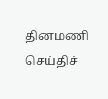தினமணி செய்திச்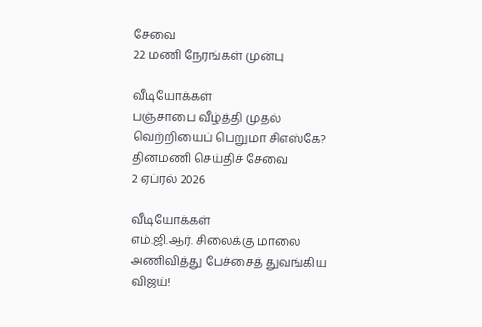சேவை
22 மணி நேரங்கள் முன்பு

வீடியோக்கள்
பஞ்சாபை வீழ்த்தி முதல் வெற்றியைப் பெறுமா சிஎஸ்கே?
தினமணி செய்திச் சேவை
2 ஏப்ரல் 2026

வீடியோக்கள்
எம்.ஜி.ஆர். சிலைக்கு மாலை அணிவித்து பேச்சைத் துவங்கிய விஜய்!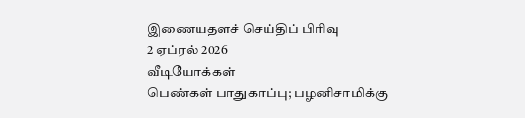இணையதளச் செய்திப் பிரிவு
2 ஏப்ரல் 2026
வீடியோக்கள்
பெண்கள் பாதுகாப்பு; பழனிசாமிக்கு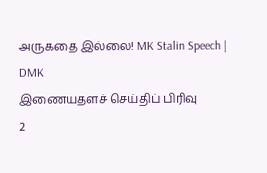அருகதை இல்லை! MK Stalin Speech | DMK
இணையதளச் செய்திப் பிரிவு
2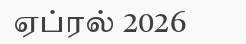ஏப்ரல் 2026